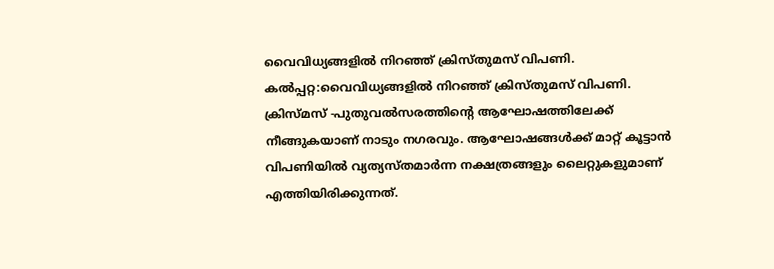വൈവിധ്യങ്ങളിൽ നിറഞ്ഞ് ക്രിസ്തുമസ് വിപണി.
കൽപ്പറ്റ:വൈവിധ്യങ്ങളിൽ നിറഞ്ഞ് ക്രിസ്തുമസ് വിപണി. ക്രിസ്മസ് -പുതുവൽസരത്തിന്റെ ആഘോഷത്തിലേക്ക് നീങ്ങുകയാണ് നാടും നഗരവും. ആഘോഷങ്ങൾക്ക് മാറ്റ് കൂട്ടാൻ വിപണിയിൽ വ്യത്യസ്തമാർന്ന നക്ഷത്രങ്ങളും ലൈറ്റുകളുമാണ് എത്തിയിരിക്കുന്നത്.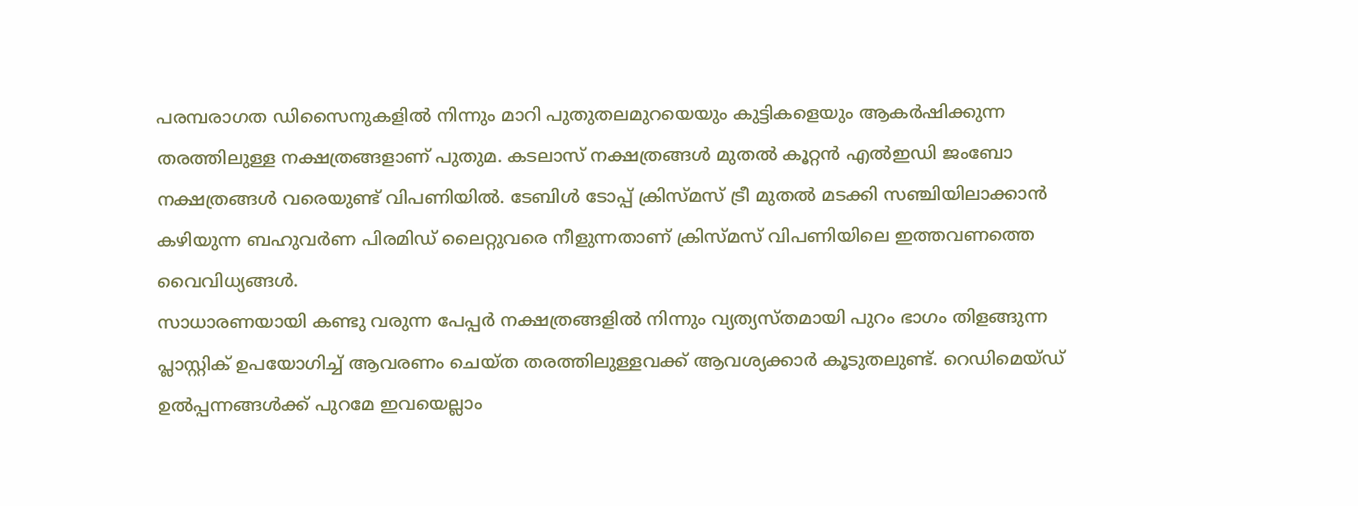പരമ്പരാഗത ഡിസൈനുകളിൽ നിന്നും മാറി പുതുതലമുറയെയും കുട്ടികളെയും ആകർഷിക്കുന്ന തരത്തിലുള്ള നക്ഷത്രങ്ങളാണ് പുതുമ. കടലാസ് നക്ഷത്രങ്ങൾ മുതൽ കൂറ്റൻ എൽഇഡി ജംബോ നക്ഷത്രങ്ങൾ വരെയുണ്ട് വിപണിയിൽ. ടേബിൾ ടോപ്പ് ക്രിസ്മസ് ട്രീ മുതൽ മടക്കി സഞ്ചിയിലാക്കാൻ കഴിയുന്ന ബഹുവർണ പിരമിഡ് ലൈറ്റുവരെ നീളുന്നതാണ് ക്രിസ്മസ് വിപണിയിലെ ഇത്തവണത്തെ വൈവിധ്യങ്ങൾ.
സാധാരണയായി കണ്ടു വരുന്ന പേപ്പർ നക്ഷത്രങ്ങളിൽ നിന്നും വ്യത്യസ്തമായി പുറം ഭാഗം തിളങ്ങുന്ന പ്ലാസ്റ്റിക് ഉപയോഗിച്ച് ആവരണം ചെയ്ത തരത്തിലുള്ളവക്ക് ആവശ്യക്കാർ കൂടുതലുണ്ട്. റെഡിമെയ്ഡ് ഉൽപ്പന്നങ്ങൾക്ക് പുറമേ ഇവയെല്ലാം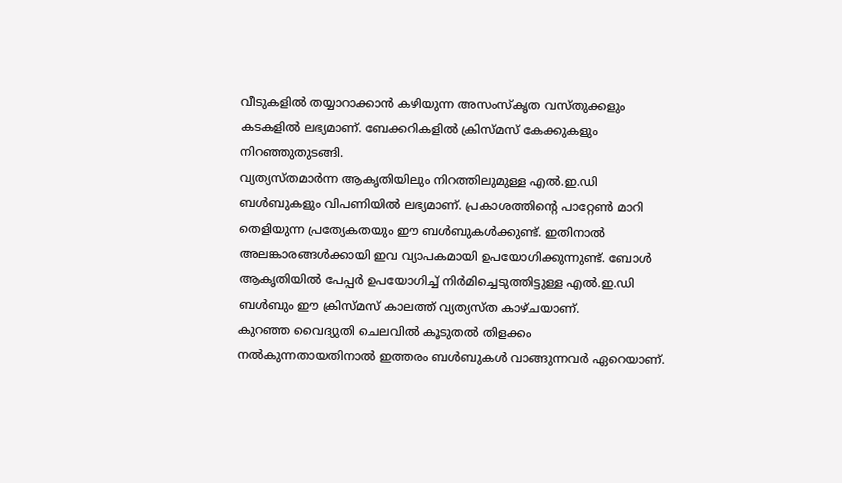വീടുകളിൽ തയ്യാറാക്കാൻ കഴിയുന്ന അസംസ്കൃത വസ്തുക്കളും കടകളിൽ ലഭ്യമാണ്. ബേക്കറികളിൽ ക്രിസ്മസ് കേക്കുകളും നിറഞ്ഞുതുടങ്ങി.
വ്യത്യസ്തമാർന്ന ആകൃതിയിലും നിറത്തിലുമുള്ള എൽ.ഇ.ഡി ബൾബുകളും വിപണിയിൽ ലഭ്യമാണ്. പ്രകാശത്തിന്റെ പാറ്റേൺ മാറി തെളിയുന്ന പ്രത്യേകതയും ഈ ബൾബുകൾക്കുണ്ട്. ഇതിനാൽ അലങ്കാരങ്ങൾക്കായി ഇവ വ്യാപകമായി ഉപയോഗിക്കുന്നുണ്ട്. ബോൾ ആകൃതിയിൽ പേപ്പർ ഉപയോഗിച്ച് നിർമിച്ചെടുത്തിട്ടുള്ള എൽ.ഇ.ഡി ബൾബും ഈ ക്രിസ്മസ് കാലത്ത് വ്യത്യസ്ത കാഴ്ചയാണ്.
കുറഞ്ഞ വൈദ്യുതി ചെലവിൽ കൂടുതൽ തിളക്കം നൽകുന്നതായതിനാൽ ഇത്തരം ബൾബുകൾ വാങ്ങുന്നവർ ഏറെയാണ്.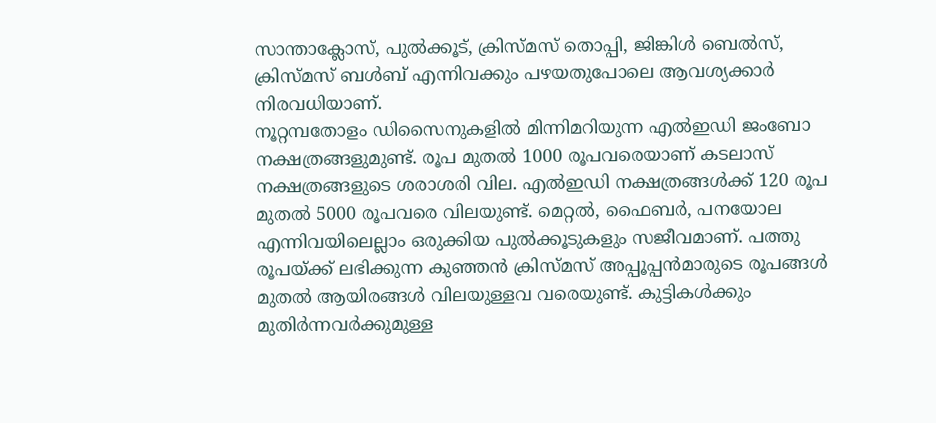സാന്താക്ലോസ്, പുൽക്കൂട്, ക്രിസ്മസ് തൊപ്പി, ജിങ്കിൾ ബെൽസ്, ക്രിസ്മസ് ബൾബ് എന്നിവക്കും പഴയതുപോലെ ആവശ്യക്കാർ നിരവധിയാണ്.
നൂറ്റമ്പതോളം ഡിസൈനുകളിൽ മിന്നിമറിയുന്ന എൽഇഡി ജംബോ നക്ഷത്രങ്ങളുമുണ്ട്. രൂപ മുതൽ 1000 രൂപവരെയാണ് കടലാസ് നക്ഷത്രങ്ങളുടെ ശരാശരി വില. എൽഇഡി നക്ഷത്രങ്ങൾക്ക് 120 രൂപ മുതൽ 5000 രൂപവരെ വിലയുണ്ട്. മെറ്റൽ, ഫൈബർ, പനയോല എന്നിവയിലെല്ലാം ഒരുക്കിയ പുൽക്കൂടുകളും സജീവമാണ്. പത്തു രൂപയ്ക്ക് ലഭിക്കുന്ന കുഞ്ഞൻ ക്രിസ്മസ് അപ്പൂപ്പൻമാരുടെ രൂപങ്ങൾ മുതൽ ആയിരങ്ങൾ വിലയുള്ളവ വരെയുണ്ട്. കുട്ടികൾക്കും മുതിർന്നവർക്കുമുള്ള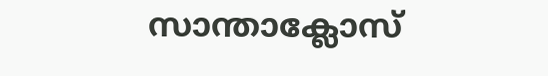സാന്താക്ലോസ്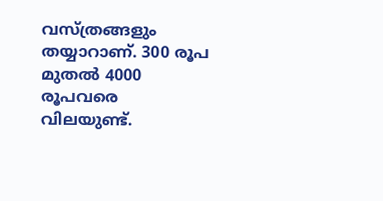വസ്ത്രങ്ങളും തയ്യാറാണ്. 300 രൂപ മുതൽ 4000 രൂപവരെ വിലയുണ്ട്.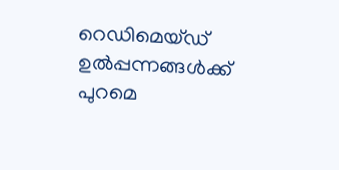റെഡിമെയ്ഡ് ഉൽപ്പന്നങ്ങൾക്ക് പുറമെ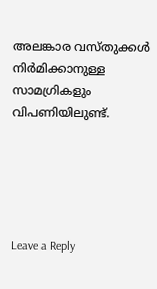അലങ്കാര വസ്തുക്കൾ നിർമിക്കാനുള്ള സാമഗ്രികളും വിപണിയിലുണ്ട്.





Leave a Reply